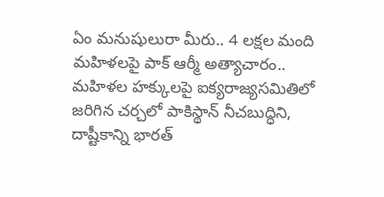ఏం మనుషులురా మీరు.. 4 లక్షల మంది మహిళలపై పాక్ ఆర్మీ అత్యాచారం..
మహిళల హక్కులపై ఐక్యరాజ్యసమితిలో జరిగిన చర్చలో పాకిస్థాన్ నీచబుద్ధిని, దాష్టీకాన్ని భారత్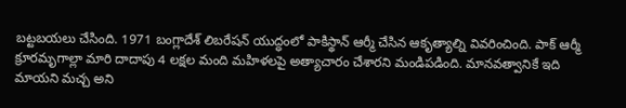బట్టబయలు చేసింది. 1971 బంగ్లాదేశ్ లిబరేషన్ యుద్ధంలో పాకిస్థాన్ ఆర్మీ చేసిన ఆకృత్యాల్ని వివరించింది. పాక్ ఆర్మీ క్రూరమృగాల్లా మారి దాదాపు 4 లక్షల మంది మహిళలపై అత్యాచారం చేశారని మండిపడింది. మానవత్వానికే ఇది మాయని మచ్చ అని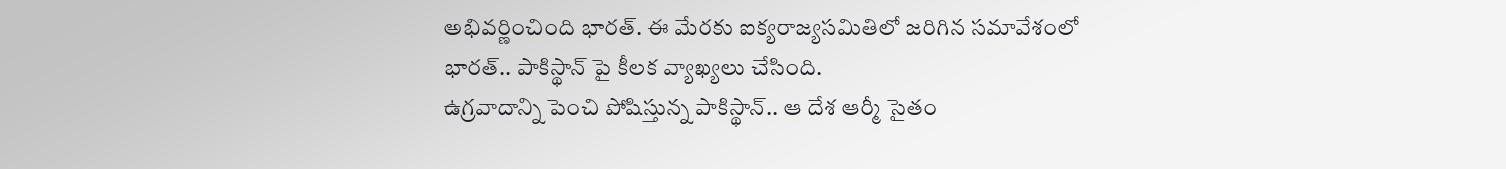అభివర్ణించింది భారత్. ఈ మేరకు ఐక్యరాజ్యసమితిలో జరిగిన సమావేశంలో భారత్.. పాకిస్థాన్ పై కీలక వ్యాఖ్యలు చేసింది.
ఉగ్రవాదాన్ని పెంచి పోషిస్తున్న పాకిస్థాన్.. ఆ దేశ ఆర్మీ సైతం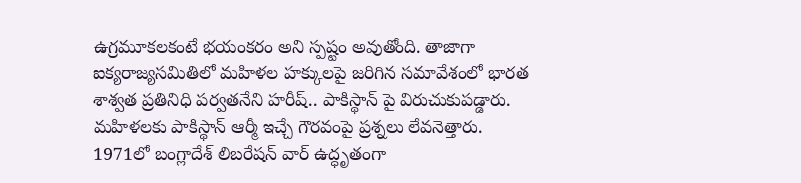ఉగ్రమూకలకంటే భయంకరం అని స్పష్టం అవుతోంది. తాజాగా ఐక్యరాజ్యసమితిలో మహిళల హక్కులపై జరిగిన సమావేశంలో భారత శాశ్వత ప్రతినిధి పర్వతనేని హరీష్.. పాకిస్థాన్ పై విరుచుకుపడ్డారు. మహిళలకు పాకిస్థాన్ ఆర్మీ ఇచ్చే గౌరవంపై ప్రశ్నలు లేవనెత్తారు. 1971లో బంగ్లాదేశ్ లిబరేషన్ వార్ ఉద్ధృతంగా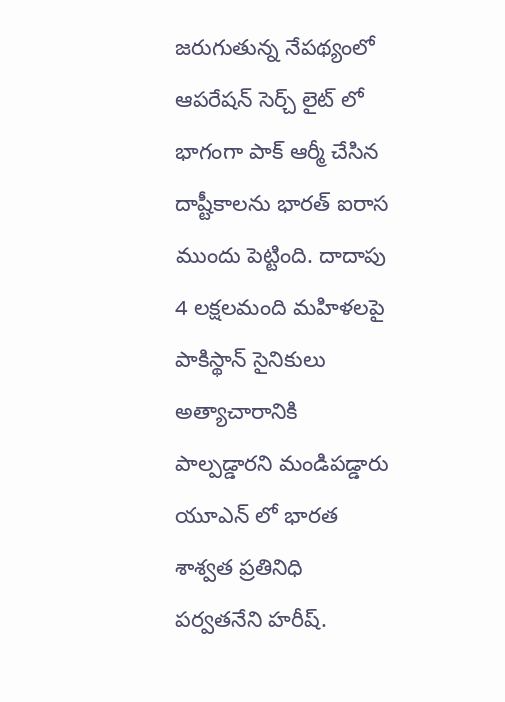జరుగుతున్న నేపథ్యంలో ఆపరేషన్ సెర్చ్ లైట్ లో భాగంగా పాక్ ఆర్మీ చేసిన దాష్టీకాలను భారత్ ఐరాస ముందు పెట్టింది. దాదాపు 4 లక్షలమంది మహిళలపై పాకిస్థాన్ సైనికులు అత్యాచారానికి పాల్పడ్డారని మండిపడ్డారు యూఎన్ లో భారత శాశ్వత ప్రతినిధి పర్వతనేని హరీష్.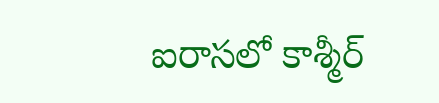ఐరాసలో కాశ్మీర్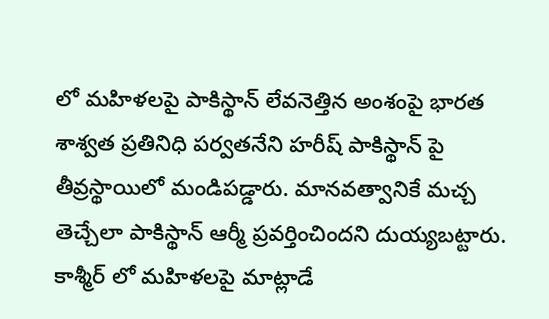లో మహిళలపై పాకిస్థాన్ లేవనెత్తిన అంశంపై భారత శాశ్వత ప్రతినిధి పర్వతనేని హరీష్ పాకిస్థాన్ పై తీవ్రస్థాయిలో మండిపడ్డారు. మానవత్వానికే మచ్చ తెచ్చేలా పాకిస్థాన్ ఆర్మీ ప్రవర్తించిందని దుయ్యబట్టారు. కాశ్మీర్ లో మహిళలపై మాట్లాడే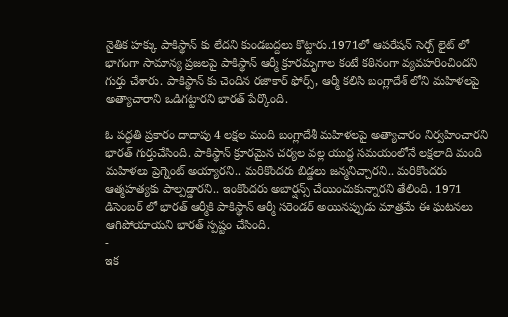నైతిక హక్కు పాకిస్థాన్ కు లేదని కుండబద్దలు కొట్టారు.1971లో ఆపరేషన్ సెర్చ్ లైట్ లో భాగంగా సామాన్య ప్రజలపై పాకిస్థాన్ ఆర్మీ క్రూరమృగాల కంటే కఠినంగా వ్యవహరించిందని గుర్తు చేశారు. పాకిస్థాన్ కు చెందిన రజాకార్ ఫోర్స్, ఆర్మీ కలిసి బంగ్లాదేశ్ లోని మహిళలపై అత్యాచారాని ఒడిగట్టారని భారత్ పేర్కొంది.

ఓ పద్ధతి ప్రకారం దాదాపు 4 లక్షల మంది బంగ్లాదేశీ మహిళలపై అత్యాచారం నిర్వహించారని భారత్ గుర్తుచేసింది. పాకిస్థాన్ క్రూరమైన చర్యల వల్ల యుద్ధ సమయంలోనే లక్షలాది మంది మహిళలు ప్రెగ్నెంట్ అయ్యారని.. మరికొందరు బిడ్డలు జన్మనిచ్చారని.. మరికొందరు ఆత్మహత్యకు పాల్పడ్డారని.. ఇంకొందరు అబార్షన్స్ చేయించుకున్నారని తేలింది. 1971 డిసెంబర్ లో భారత్ ఆర్మీకి పాకిస్థాన్ ఆర్మీ సరెండర్ అయినప్పుడు మాత్రమే ఈ ఘటనలు ఆగిపోయాయని భారత్ స్పష్టం చేసింది.
-
ఇక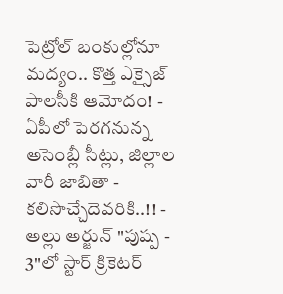పెట్రోల్ బంకుల్లోనూ మద్యం.. కొత్త ఎక్సైజ్ పాలసీకి ఆమోదం! -
ఏపీలో పెరగనున్న అసెంబ్లీ సీట్లు, జిల్లాల వారీ జాబితా - కలిసొచ్చేదెవరికి..!! -
అల్లు అర్జున్ "పుష్ప - 3"లో స్టార్ క్రికెటర్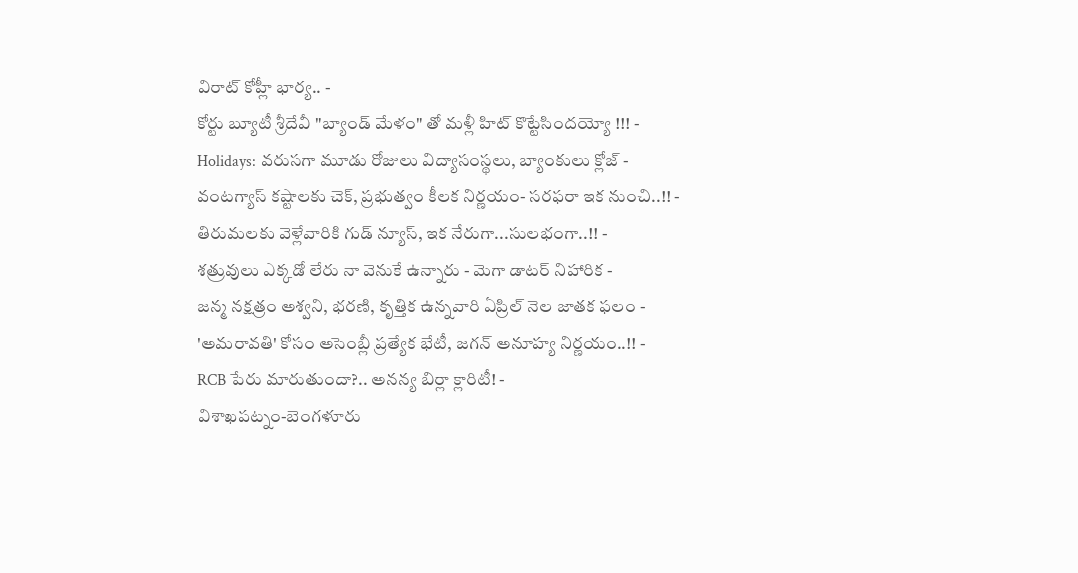విరాట్ కోహ్లీ భార్య.. -
కోర్టు బ్యూటీ శ్రీదేవీ "బ్యాండ్ మేళం" తో మళ్లీ హిట్ కొట్టేసిందయ్యో !!! -
Holidays: వరుసగా మూడు రోజులు విద్యాసంస్థలు, బ్యాంకులు క్లోజ్ -
వంటగ్యాస్ కష్టాలకు చెక్, ప్రభుత్వం కీలక నిర్ణయం- సరఫరా ఇక నుంచి..!! -
తిరుమలకు వెళ్లేవారికి గుడ్ న్యూస్, ఇక నేరుగా...సులభంగా..!! -
శత్రువులు ఎక్కడో లేరు నా వెనుకే ఉన్నారు - మెగా డాటర్ నిహారిక -
జన్మ నక్షత్రం అశ్వని, భరణి, కృత్తిక ఉన్నవారి ఏప్రిల్ నెల జాతక ఫలం -
'అమరావతి' కోసం అసెంబ్లీ ప్రత్యేక భేటీ, జగన్ అనూహ్య నిర్ణయం..!! -
RCB పేరు మారుతుందా?.. అనన్య బిర్లా క్లారిటీ! -
విశాఖపట్నం-బెంగళూరు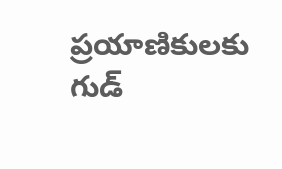ప్రయాణికులకు గుడ్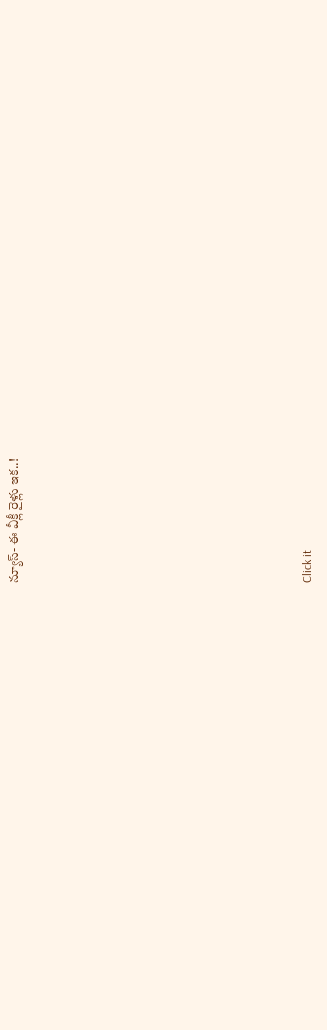న్యూస్- ఈ వీక్లీ రైళ్లు ఇక..!












Click it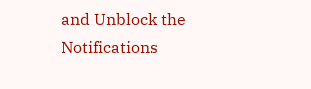and Unblock the Notifications